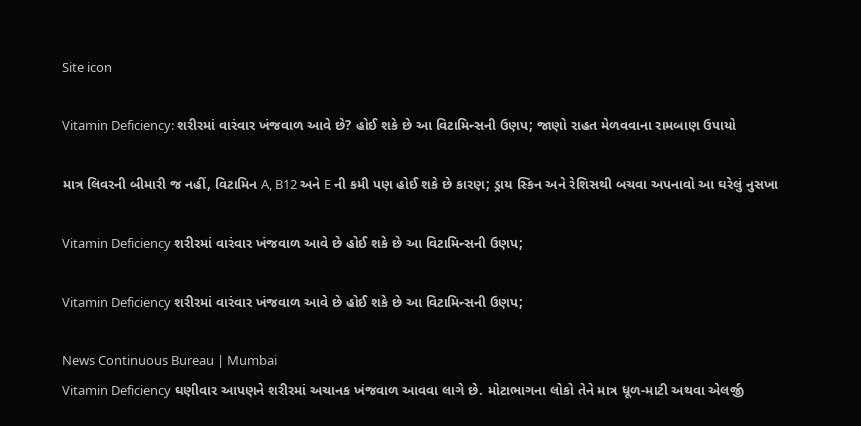Site icon

Vitamin Deficiency: શરીરમાં વારંવાર ખંજવાળ આવે છે? હોઈ શકે છે આ વિટામિન્સની ઉણપ; જાણો રાહત મેળવવાના રામબાણ ઉપાયો

માત્ર લિવરની બીમારી જ નહીં, વિટામિન A, B12 અને E ની કમી પણ હોઈ શકે છે કારણ; ડ્રાય સ્કિન અને રેશિસથી બચવા અપનાવો આ ઘરેલું નુસખા

Vitamin Deficiency શરીરમાં વારંવાર ખંજવાળ આવે છે હોઈ શકે છે આ વિટામિન્સની ઉણપ;

Vitamin Deficiency શરીરમાં વારંવાર ખંજવાળ આવે છે હોઈ શકે છે આ વિટામિન્સની ઉણપ;

News Continuous Bureau | Mumbai
Vitamin Deficiency ઘણીવાર આપણને શરીરમાં અચાનક ખંજવાળ આવવા લાગે છે. મોટાભાગના લોકો તેને માત્ર ધૂળ-માટી અથવા એલર્જી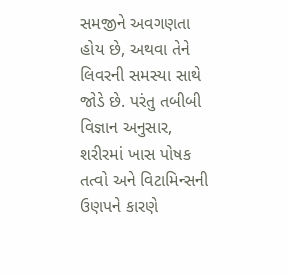સમજીને અવગણતા હોય છે, અથવા તેને લિવરની સમસ્યા સાથે જોડે છે. પરંતુ તબીબી વિજ્ઞાન અનુસાર, શરીરમાં ખાસ પોષક તત્વો અને વિટામિન્સની ઉણપને કારણે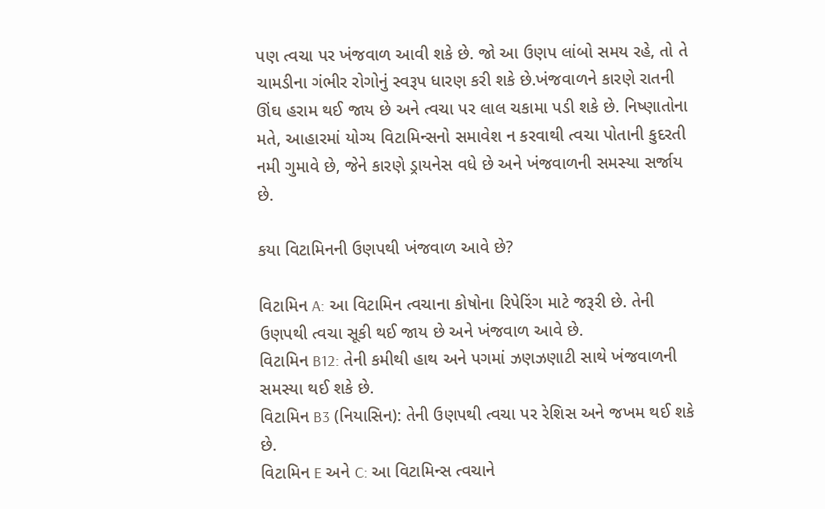પણ ત્વચા પર ખંજવાળ આવી શકે છે. જો આ ઉણપ લાંબો સમય રહે, તો તે ચામડીના ગંભીર રોગોનું સ્વરૂપ ધારણ કરી શકે છે.ખંજવાળને કારણે રાતની ઊંઘ હરામ થઈ જાય છે અને ત્વચા પર લાલ ચકામા પડી શકે છે. નિષ્ણાતોના મતે, આહારમાં યોગ્ય વિટામિન્સનો સમાવેશ ન કરવાથી ત્વચા પોતાની કુદરતી નમી ગુમાવે છે, જેને કારણે ડ્રાયનેસ વધે છે અને ખંજવાળની સમસ્યા સર્જાય છે.

કયા વિટામિનની ઉણપથી ખંજવાળ આવે છે?

વિટામિન A: આ વિટામિન ત્વચાના કોષોના રિપેરિંગ માટે જરૂરી છે. તેની ઉણપથી ત્વચા સૂકી થઈ જાય છે અને ખંજવાળ આવે છે.
વિટામિન B12: તેની કમીથી હાથ અને પગમાં ઝણઝણાટી સાથે ખંજવાળની સમસ્યા થઈ શકે છે.
વિટામિન B3 (નિયાસિન): તેની ઉણપથી ત્વચા પર રેશિસ અને જખમ થઈ શકે છે.
વિટામિન E અને C: આ વિટામિન્સ ત્વચાને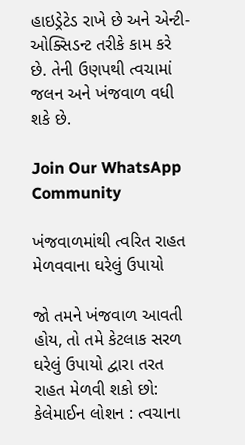હાઇડ્રેટેડ રાખે છે અને એન્ટી-ઓક્સિડન્ટ તરીકે કામ કરે છે. તેની ઉણપથી ત્વચામાં જલન અને ખંજવાળ વધી શકે છે.

Join Our WhatsApp Community

ખંજવાળમાંથી ત્વરિત રાહત મેળવવાના ઘરેલું ઉપાયો

જો તમને ખંજવાળ આવતી હોય, તો તમે કેટલાક સરળ ઘરેલું ઉપાયો દ્વારા તરત રાહત મેળવી શકો છો:
કેલેમાઈન લોશન : ત્વચાના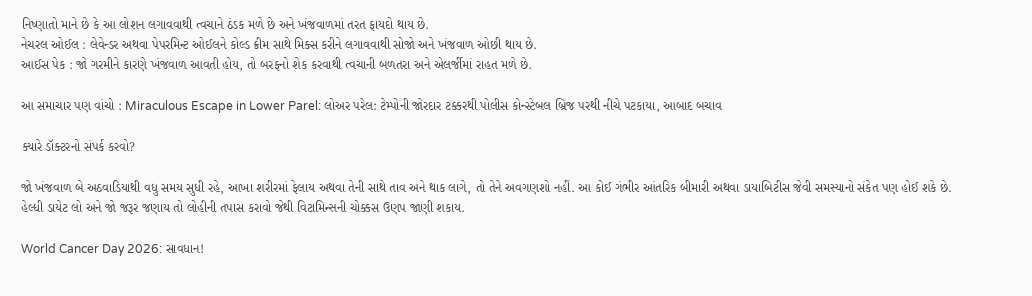નિષ્ણાતો માને છે કે આ લોશન લગાવવાથી ત્વચાને ઠંડક મળે છે અને ખંજવાળમાં તરત ફાયદો થાય છે.
નેચરલ ઓઈલ : લેવેન્ડર અથવા પેપરમિન્ટ ઓઈલને કોલ્ડ ક્રીમ સાથે મિક્સ કરીને લગાવવાથી સોજો અને ખંજવાળ ઓછી થાય છે.
આઈસ પેક : જો ગરમીને કારણે ખંજવાળ આવતી હોય, તો બરફનો શેક કરવાથી ત્વચાની બળતરા અને એલર્જીમાં રાહત મળે છે.

આ સમાચાર પણ વાંચો : Miraculous Escape in Lower Parel: લોઅર પરેલ: ટેમ્પોની જોરદાર ટક્કરથી પોલીસ કોન્સ્ટેબલ બ્રિજ પરથી નીચે પટકાયા, આબાદ બચાવ

ક્યારે ડૉક્ટરનો સંપર્ક કરવો?

જો ખંજવાળ બે અઠવાડિયાથી વધુ સમય સુધી રહે, આખા શરીરમાં ફેલાય અથવા તેની સાથે તાવ અને થાક લાગે, તો તેને અવગણશો નહીં. આ કોઈ ગંભીર આંતરિક બીમારી અથવા ડાયાબિટીસ જેવી સમસ્યાનો સંકેત પણ હોઈ શકે છે. હેલ્ધી ડાયેટ લો અને જો જરૂર જણાય તો લોહીની તપાસ કરાવો જેથી વિટામિન્સની ચોક્કસ ઉણપ જાણી શકાય.

World Cancer Day 2026: સાવધાન!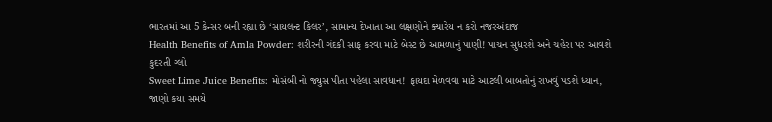ભારતમાં આ 5 કેન્સર બની રહ્યા છે ‘સાયલન્ટ કિલર’, સામાન્ય દેખાતા આ લક્ષણોને ક્યારેય ન કરો નજરઅંદાજ
Health Benefits of Amla Powder: શરીરની ગંદકી સાફ કરવા માટે બેસ્ટ છે આમળાનું પાણી! પાચન સુધરશે અને ચહેરા પર આવશે કુદરતી ગ્લો
Sweet Lime Juice Benefits: મોસંબી નો જ્યુસ પીતા પહેલા સાવધાન! ફાયદા મેળવવા માટે આટલી બાબતોનું રાખવું પડશે ધ્યાન, જાણો કયા સમયે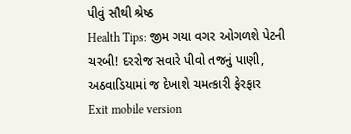પીવું સૌથી શ્રેષ્ઠ
Health Tips: જીમ ગયા વગર ઓગળશે પેટની ચરબી! દરરોજ સવારે પીવો તજનું પાણી, અઠવાડિયામાં જ દેખાશે ચમત્કારી ફેરફાર
Exit mobile version